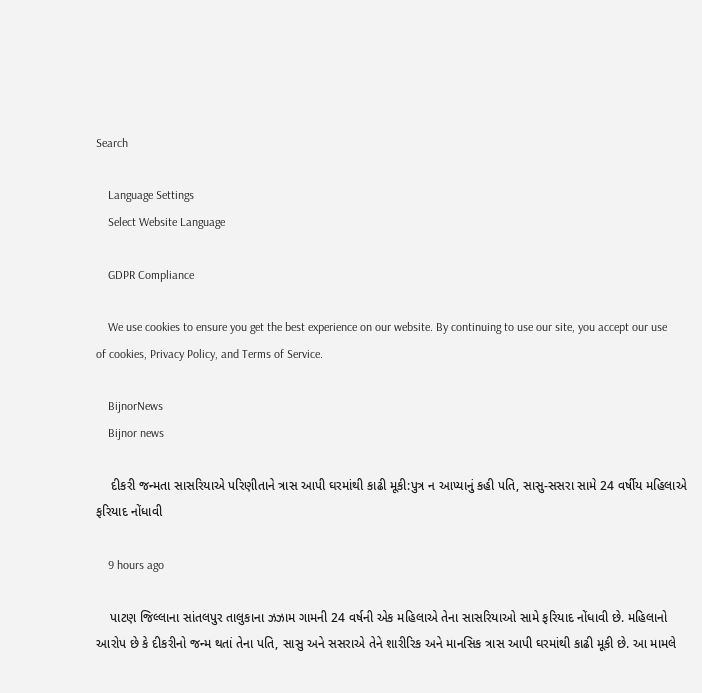Search

    Language Settings
    Select Website Language

    GDPR Compliance

    We use cookies to ensure you get the best experience on our website. By continuing to use our site, you accept our use of cookies, Privacy Policy, and Terms of Service.

    BijnorNews
    Bijnor news

    દીકરી જન્મતા સાસરિયાએ પરિણીતાને ત્રાસ આપી ઘરમાંથી કાઢી મૂકી:પુત્ર ન આપ્યાનું કહી પતિ, સાસુ-સસરા સામે 24 વર્ષીય મહિલાએ ફરિયાદ નોંધાવી

    9 hours ago

    પાટણ જિલ્લાના સાંતલપુર તાલુકાના ઝઝામ ગામની 24 વર્ષની એક મહિલાએ તેના સાસરિયાઓ સામે ફરિયાદ નોંધાવી છે. મહિલાનો આરોપ છે કે દીકરીનો જન્મ થતાં તેના પતિ, સાસુ અને સસરાએ તેને શારીરિક અને માનસિક ત્રાસ આપી ઘરમાંથી કાઢી મૂકી છે. આ મામલે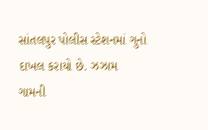સાંતલપુર પોલીસ સ્ટેશનમાં ગુનો દાખલ કરાયો છે. ઝઝામ ગામની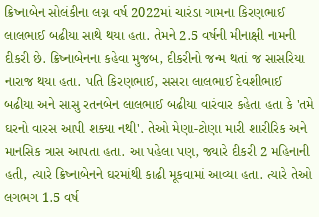ક્રિષ્નાબેન સોલંકીના લગ્ન વર્ષ 2022માં ચારંડા ગામના કિરણભાઈ લાલભાઈ બઢીયા સાથે થયા હતા. તેમને 2.5 વર્ષની મીનાક્ષી નામની દીકરી છે. ક્રિષ્નાબેનના કહેવા મુજબ, દીકરીનો જન્મ થતાં જ સાસરિયા નારાજ થયા હતા. પતિ કિરણભાઈ, સસરા લાલભાઈ દેવશીભાઈ બઢીયા અને સાસુ રતનબેન લાલભાઈ બઢીયા વારંવાર કહેતા હતા કે 'તમે ઘરનો વારસ આપી શક્યા નથી'. તેઓ મેણા-ટોણા મારી શારીરિક અને માનસિક ત્રાસ આપતા હતા. આ પહેલા પણ, જ્યારે દીકરી 2 મહિનાની હતી, ત્યારે ક્રિષ્નાબેનને ઘરમાંથી કાઢી મૂકવામાં આવ્યા હતા. ત્યારે તેઓ લગભગ 1.5 વર્ષ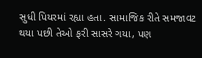સુધી પિયરમાં રહ્યા હતા. સામાજિક રીતે સમજાવટ થયા પછી તેઓ ફરી સાસરે ગયા, પણ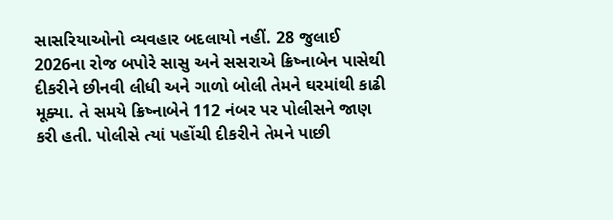સાસરિયાઓનો વ્યવહાર બદલાયો નહીં. 28 જુલાઈ 2026ના રોજ બપોરે સાસુ અને સસરાએ ક્રિષ્નાબેન પાસેથી દીકરીને છીનવી લીધી અને ગાળો બોલી તેમને ઘરમાંથી કાઢી મૂક્યા. તે સમયે ક્રિષ્નાબેને 112 નંબર પર પોલીસને જાણ કરી હતી. પોલીસે ત્યાં પહોંચી દીકરીને તેમને પાછી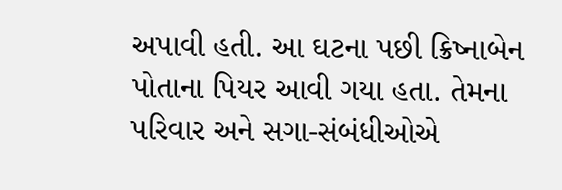અપાવી હતી. આ ઘટના પછી ક્રિષ્નાબેન પોતાના પિયર આવી ગયા હતા. તેમના પરિવાર અને સગા-સંબંધીઓએ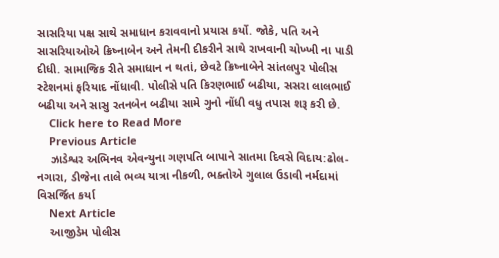સાસરિયા પક્ષ સાથે સમાધાન કરાવવાનો પ્રયાસ કર્યો. જોકે, પતિ અને સાસરિયાઓએ ક્રિષ્નાબેન અને તેમની દીકરીને સાથે રાખવાની ચોખ્ખી ના પાડી દીધી. સામાજિક રીતે સમાધાન ન થતાં, છેવટે ક્રિષ્નાબેને સાંતલપુર પોલીસ સ્ટેશનમાં ફરિયાદ નોંધાવી. પોલીસે પતિ કિરણભાઈ બઢીયા, સસરા લાલભાઈ બઢીયા અને સાસુ રતનબેન બઢીયા સામે ગુનો નોંધી વધુ તપાસ શરૂ કરી છે.
    Click here to Read More
    Previous Article
    ઝાડેશ્વર અભિનવ એવન્યુના ગણપતિ બાપાને સાતમા દિવસે વિદાય:ઢોલ-નગારા, ડીજેના તાલે ભવ્ય યાત્રા નીકળી, ભક્તોએ ગુલાલ ઉડાવી નર્મદામાં વિસર્જિત કર્યા
    Next Article
    આજીડેમ પોલીસ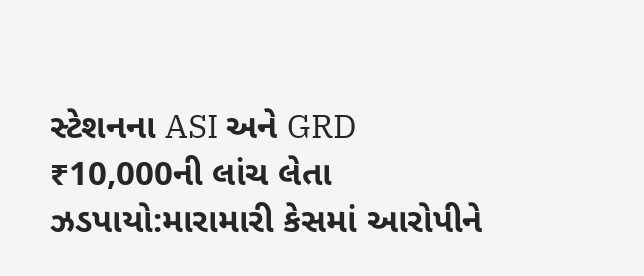સ્ટેશનના ASI અને GRD ₹10,000ની લાંચ લેતા ઝડપાયો:મારામારી કેસમાં આરોપીને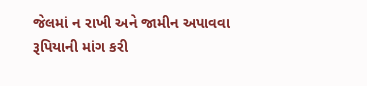જેલમાં ન રાખી અને જામીન અપાવવા રૂપિયાની માંગ કરી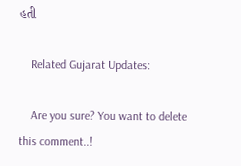હતી

    Related Gujarat Updates:

    Are you sure? You want to delete this comment..!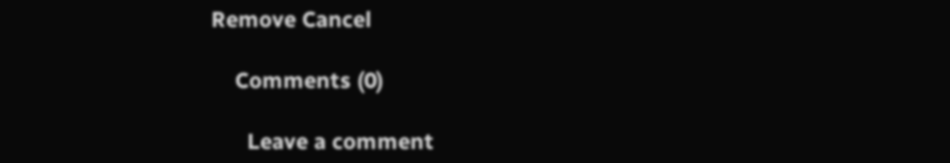Remove Cancel

    Comments (0)

      Leave a comment